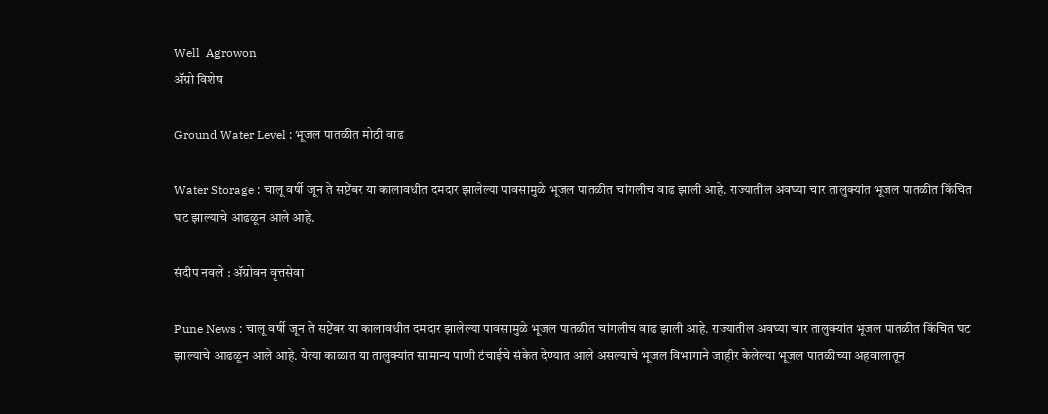Well  Agrowon
ॲग्रो विशेष

Ground Water Level : भूजल पातळीत मोठी वाढ

Water Storage : चालू वर्षी जून ते सप्टेंबर या कालावधीत दमदार झालेल्या पावसामुळे भूजल पातळीत चांगलीच वाढ झाली आहे. राज्यातील अवघ्या चार तालुक्यांत भूजल पातळीत किंचित घट झाल्याचे आढळून आले आहे.

संदीप नवले : ॲग्रोवन वृत्तसेवा

Pune News : चालू वर्षी जून ते सप्टेंबर या कालावधीत दमदार झालेल्या पावसामुळे भूजल पातळीत चांगलीच वाढ झाली आहे. राज्यातील अवघ्या चार तालुक्यांत भूजल पातळीत किंचित घट झाल्याचे आढळून आले आहे. येत्या काळात या तालुक्यांत सामान्य पाणी टंचाईचे संकेत देण्यात आले असल्याचे भूजल विभागाने जाहीर केलेल्या भूजल पातळीच्या अहवालातून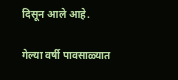दिसून आले आहे.

गेल्या वर्षी पावसाळ्यात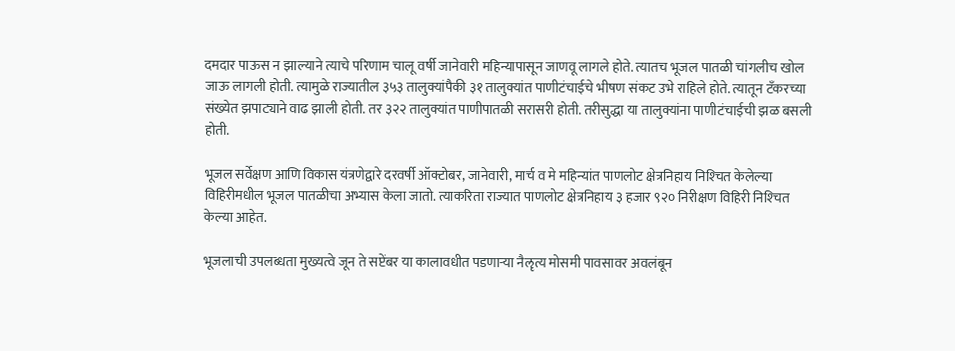दमदार पाऊस न झाल्याने त्याचे परिणाम चालू वर्षी जानेवारी महिन्यापासून जाणवू लागले होते. त्यातच भूजल पातळी चांगलीच खोल जाऊ लागली होती. त्यामुळे राज्यातील ३५३ तालुक्यांपैकी ३१ तालुक्यांत पाणीटंचाईचे भीषण संकट उभे राहिले होते. त्यातून टँकरच्या संख्येत झपाट्याने वाढ झाली होती. तर ३२२ तालुक्यांत पाणीपातळी सरासरी होती. तरीसुद्धा या तालुक्यांना पाणीटंचाईची झळ बसली होती.

भूजल सर्वेक्षण आणि विकास यंत्रणेद्वारे दरवर्षी ऑक्टोबर, जानेवारी, मार्च व मे महिन्यांत पाणलोट क्षेत्रनिहाय निश्‍चित केलेल्या विहिरीमधील भूजल पातळीचा अभ्यास केला जातो. त्याकरिता राज्यात पाणलोट क्षेत्रनिहाय ३ हजार ९२० निरीक्षण विहिरी निश्‍चित केल्या आहेत.

भूजलाची उपलब्धता मुख्यत्वे जून ते सप्टेंबर या कालावधीत पडणाऱ्या नैॡत्य मोसमी पावसावर अवलंबून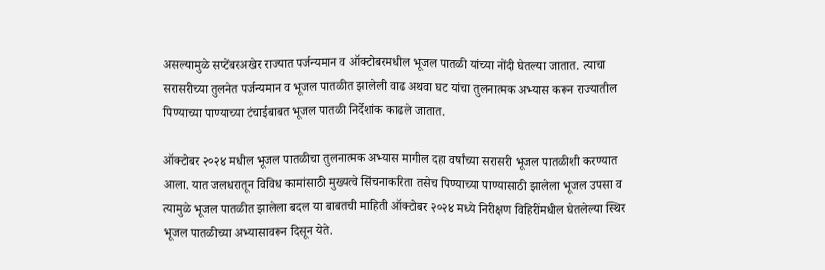असल्यामुळे सप्टेंबरअखेर राज्यात पर्जन्यमान व ऑक्टोबरमधील भूजल पातळी यांच्या नोंदी घेतल्या जातात. त्याचा सरासरीच्या तुलनेत पर्जन्यमान व भूजल पातळीत झालेली वाढ अथवा घट यांचा तुलनात्मक अभ्यास करून राज्यातील पिण्याच्या पाण्याच्या टंचाईबाबत भूजल पातळी निर्देशांक काढले जातात.

ऑक्टोबर २०२४ मधील भूजल पातळीचा तुलनात्मक अभ्यास मागील दहा वर्षांच्या सरासरी भूजल पातळीशी करण्यात आला. यात जलधरातून विविध कामांसाठी मुख्यत्वे सिंचनाकरिता तसेच पिण्याच्या पाण्यासाठी झालेला भूजल उपसा व त्यामुळे भूजल पातळीत झालेला बदल या बाबतची माहिती ऑक्टोबर २०२४ मध्ये निरीक्षण विहिरींमधील घेतलेल्या स्थिर भूजल पातळीच्या अभ्यासावरून दिसून येते.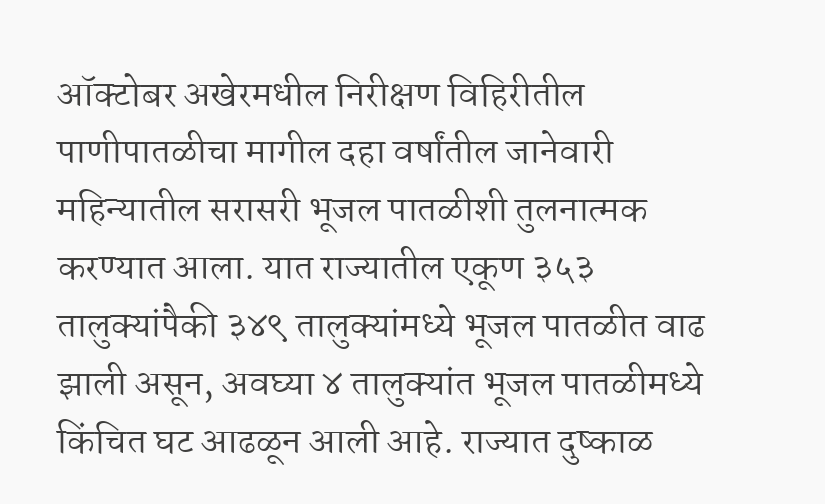ऑक्टोबर अखेरमधील निरीक्षण विहिरीतील पाणीपातळीचा मागील दहा वर्षांतील जानेवारी महिन्यातील सरासरी भूजल पातळीशी तुलनात्मक करण्यात आला. यात राज्यातील एकूण ३५३ तालुक्यांपैकी ३४९ तालुक्यांमध्ये भूजल पातळीत वाढ झाली असून, अवघ्या ४ तालुक्यांत भूजल पातळीमध्ये किंचित घट आढळून आली आहे. राज्यात दुष्काळ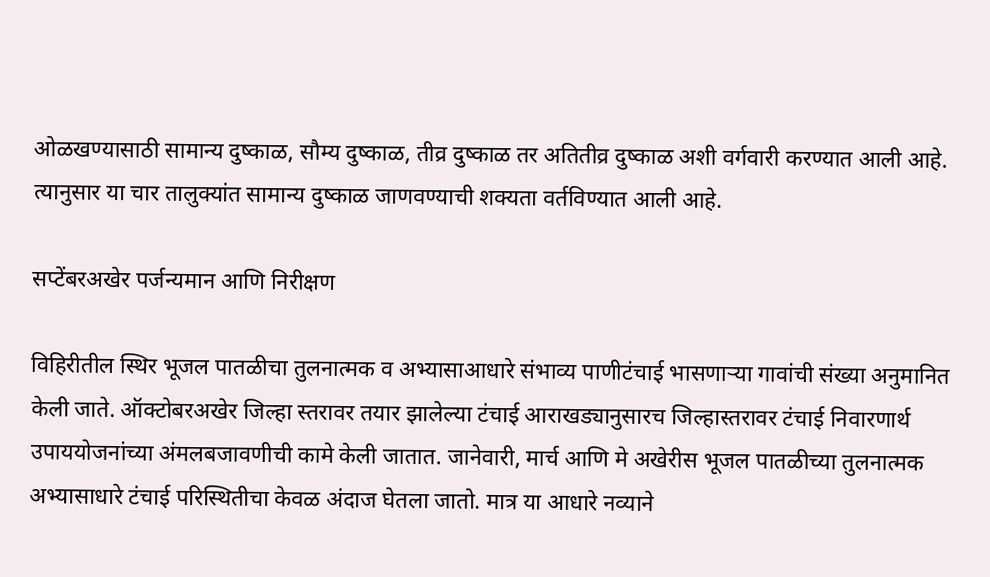ओळखण्यासाठी सामान्य दुष्काळ, सौम्य दुष्काळ, तीव्र दुष्काळ तर अतितीव्र दुष्काळ अशी वर्गवारी करण्यात आली आहे. त्यानुसार या चार तालुक्यांत सामान्य दुष्काळ जाणवण्याची शक्यता वर्तविण्यात आली आहे.

सप्टेंबरअखेर पर्जन्यमान आणि निरीक्षण

विहिरीतील स्थिर भूजल पातळीचा तुलनात्मक व अभ्यासाआधारे संभाव्य पाणीटंचाई भासणाऱ्या गावांची संख्या अनुमानित केली जाते. ऑक्टोबरअखेर जिल्हा स्तरावर तयार झालेल्या टंचाई आराखड्यानुसारच जिल्हास्तरावर टंचाई निवारणार्थ उपाययोजनांच्या अंमलबजावणीची कामे केली जातात. जानेवारी, मार्च आणि मे अखेरीस भूजल पातळीच्या तुलनात्मक अभ्यासाधारे टंचाई परिस्थितीचा केवळ अंदाज घेतला जातो. मात्र या आधारे नव्याने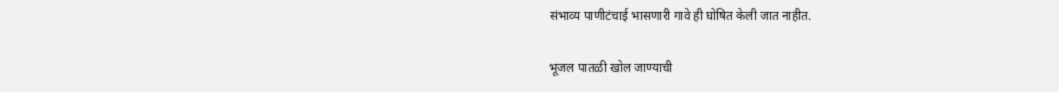संभाव्य पाणीटंचाई भासणारी गावे ही घोषित केली जात नाहीत.

भूजल पातळी खोल जाण्याची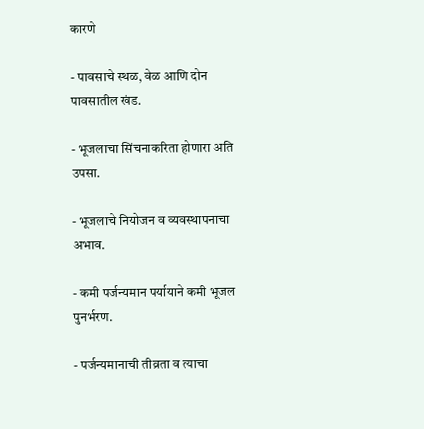कारणे

- पावसाचे स्थळ, वेळ आणि दोन पावसातील खंड.

- भूजलाचा सिंचनाकरिता होणारा अति उपसा.

- भूजलाचे नियोजन व व्यवस्थापनाचा अभाव.

- कमी पर्जन्यमान पर्यायाने कमी भूजल पुनर्भरण.

- पर्जन्यमानाची तीव्रता व त्याचा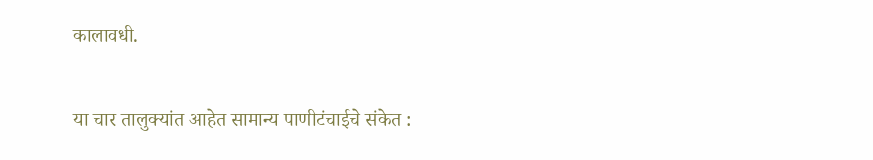कालावधी.

या चार तालुक्यांत आहेत सामान्य पाणीटंचाईचे संकेत :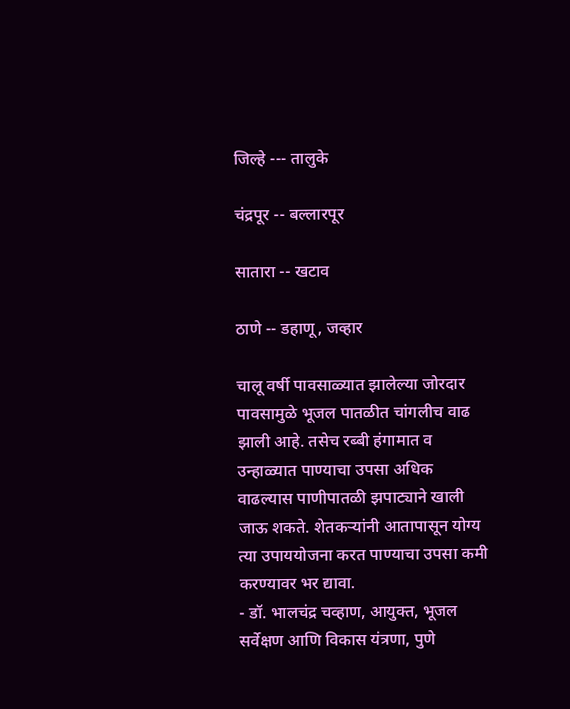जिल्हे --- तालुके

चंद्रपूर -- बल्लारपूर

सातारा -- खटाव

ठाणे -- डहाणू, जव्हार

चालू वर्षी पावसाळ्यात झालेल्या जोरदार पावसामुळे भूजल पातळीत चांगलीच वाढ झाली आहे. तसेच रब्बी हंगामात व उन्हाळ्यात पाण्याचा उपसा अधिक वाढल्यास पाणीपातळी झपाट्याने खाली जाऊ शकते. शेतकऱ्यांनी आतापासून योग्य त्या उपाययोजना करत पाण्याचा उपसा कमी करण्यावर भर द्यावा.
- डॉ. भालचंद्र चव्हाण, आयुक्त, भूजल सर्वेक्षण आणि विकास यंत्रणा, पुणे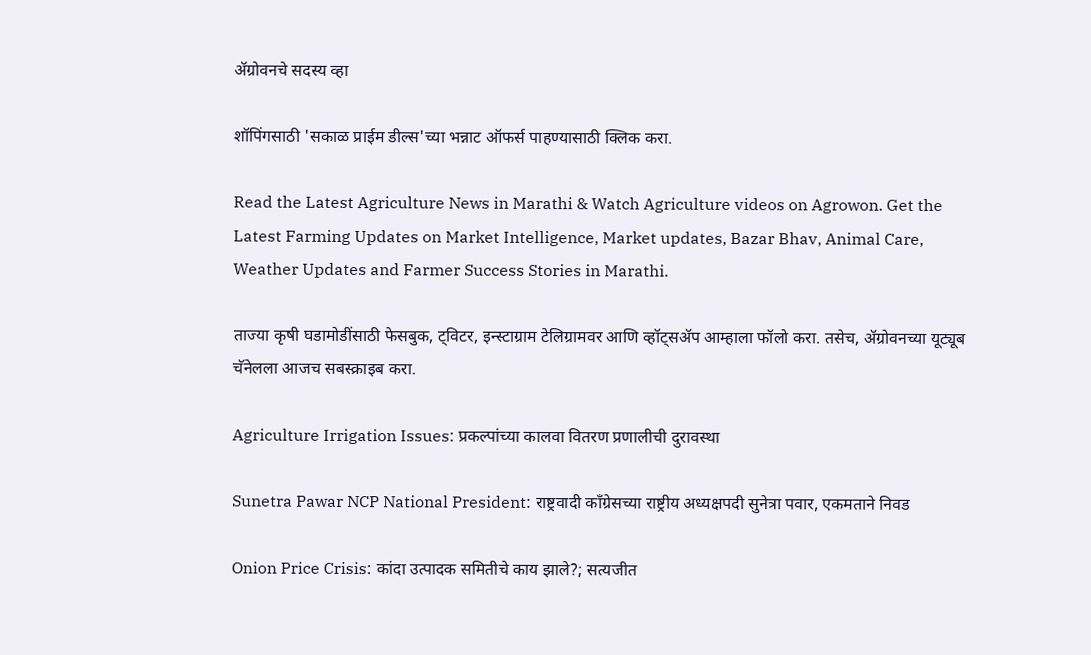ॲग्रोवनचे सदस्य व्हा

शॉपिंगसाठी 'सकाळ प्राईम डील्स'च्या भन्नाट ऑफर्स पाहण्यासाठी क्लिक करा.

Read the Latest Agriculture News in Marathi & Watch Agriculture videos on Agrowon. Get the Latest Farming Updates on Market Intelligence, Market updates, Bazar Bhav, Animal Care, Weather Updates and Farmer Success Stories in Marathi.

ताज्या कृषी घडामोडींसाठी फेसबुक, ट्विटर, इन्स्टाग्राम टेलिग्रामवर आणि व्हॉट्सॲप आम्हाला फॉलो करा. तसेच, ॲग्रोवनच्या यूट्यूब चॅनेलला आजच सबस्क्राइब करा.

Agriculture Irrigation Issues: प्रकल्पांच्या कालवा वितरण प्रणालीची दुरावस्था

Sunetra Pawar NCP National President: राष्ट्रवादी काँग्रेसच्या राष्ट्रीय अध्यक्षपदी सुनेत्रा पवार, एकमताने निवड

Onion Price Crisis: कांदा उत्पादक समितीचे काय झाले?; सत्यजीत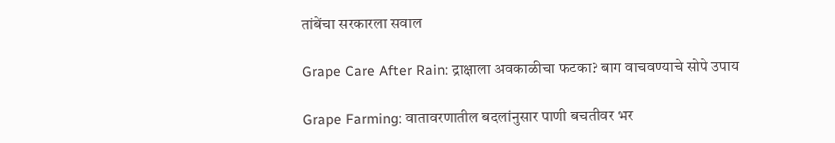तांबेंचा सरकारला सवाल

Grape Care After Rain: द्राक्षाला अवकाळीचा फटका? बाग वाचवण्याचे सोपे उपाय

Grape Farming: वातावरणातील बदलांनुसार पाणी बचतीवर भर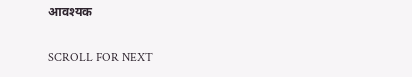आवश्यक

SCROLL FOR NEXT